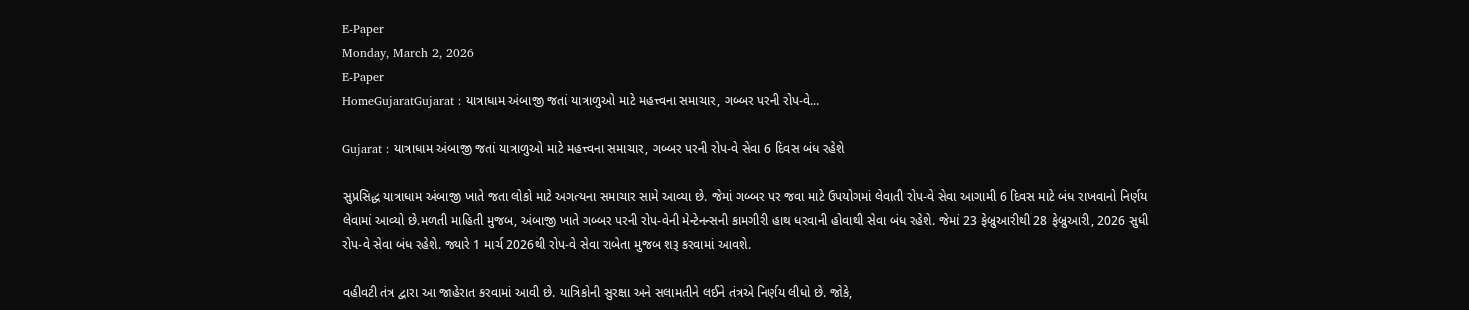E-Paper
Monday, March 2, 2026
E-Paper
HomeGujaratGujarat : યાત્રાધામ અંબાજી જતાં યાત્રાળુઓ માટે મહત્ત્વના સમાચાર, ગબ્બર પરની રોપ-વે...

Gujarat : યાત્રાધામ અંબાજી જતાં યાત્રાળુઓ માટે મહત્ત્વના સમાચાર, ગબ્બર પરની રોપ-વે સેવા 6 દિવસ બંધ રહેશે

સુપ્રસિદ્ધ યાત્રાધામ અંબાજી ખાતે જતા લોકો માટે અગત્યના સમાચાર સામે આવ્યા છે. જેમાં ગબ્બર પર જવા માટે ઉપયોગમાં લેવાતી રોપ-વે સેવા આગામી 6 દિવસ માટે બંધ રાખવાનો નિર્ણય લેવામાં આવ્યો છે.મળતી માહિતી મુજબ, અંબાજી ખાતે ગબ્બર પરની રોપ-વેની મેન્ટેનન્સની કામગીરી હાથ ધરવાની હોવાથી સેવા બંધ રહેશે. જેમાં 23 ફેબ્રુઆરીથી 28 ફેબ્રુઆરી, 2026 સુધી રોપ-વે સેવા બંધ રહેશે. જ્યારે 1 માર્ચ 2026થી રોપ-વે સેવા રાબેતા મુજબ શરૂ કરવામાં આવશે.

વહીવટી તંત્ર દ્વારા આ જાહેરાત કરવામાં આવી છે. યાત્રિકોની સુરક્ષા અને સલામતીને લઈને તંત્રએ નિર્ણય લીધો છે. જોકે,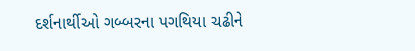દર્શનાર્થીઓ ગબ્બરના પગથિયા ચઢીને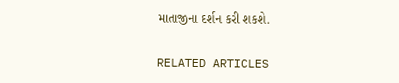માતાજીના દર્શન કરી શકશે.

RELATED ARTICLES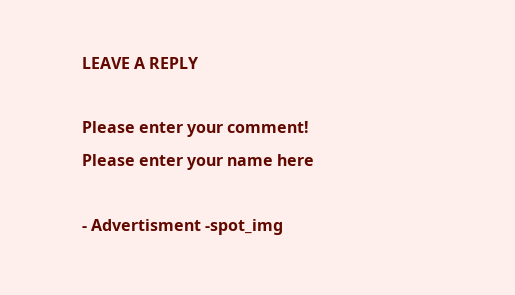LEAVE A REPLY

Please enter your comment!
Please enter your name here

- Advertisment -spot_img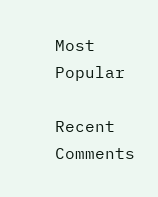Most Popular

Recent Comments